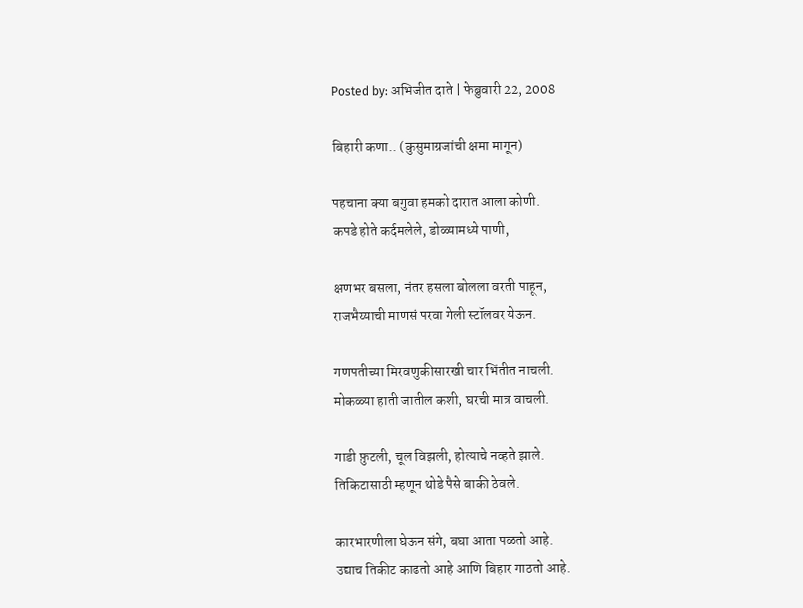Posted by: अभिजीत दाते | फेब्रुवारी 22, 2008

बिहारी कणा.. (कुसुमाग्रजांची क्षमा मागून)

पहचाना क्या बगुवा हमको दारात आला कोणी.
कपडे होते कर्दमलेले, डोळ्यामध्ये पाणी,

क्षणभर बसला, नंतर हसला बोलला वरती पाहून,
राजभैय्याची माणसं परवा गेली स्टॉलवर येऊन.

गणपतीच्या मिरवणुकीसारखी चार भिंतीत नाचली.
मोकळ्या हाती जातील कशी, घरची मात्र वाचली.

गाडी फ़ुटली, चूल विझली, होत्याचे नव्हते झाले.
तिकिटासाठी म्हणून थोडे पैसे बाकी ठेवले.

कारभारणीला घेऊन संगे, बघा आता पळतो आहे.
उद्याच तिकीट काढतो आहे आणि बिहार गाठतो आहे.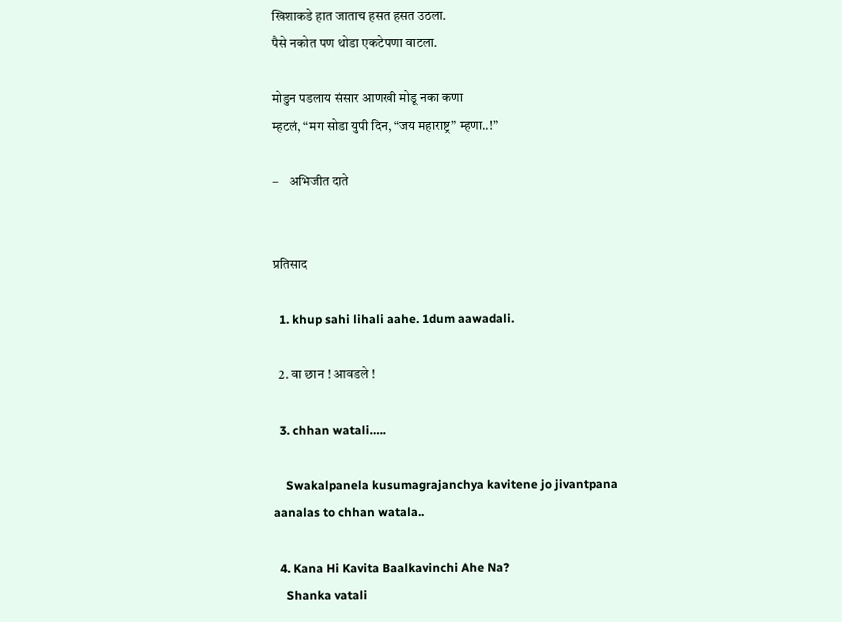खिशाकडे हात जाताच हसत हसत उठला.
पैसे नकोत पण थोडा एकटेपणा वाटला.

मोडुन पडलाय संसार आणखी मोडू नका कणा
म्हटलं, “मग सोडा युपी दिन, “जय महाराष्ट्र” म्हणा..!”

–    अभिजीत दाते


प्रतिसाद

  1. khup sahi lihali aahe. 1dum aawadali.

  2. वा छान ! आवडले !

  3. chhan watali…..

    Swakalpanela kusumagrajanchya kavitene jo jivantpana aanalas to chhan watala..

  4. Kana Hi Kavita Baalkavinchi Ahe Na?
    Shanka vatali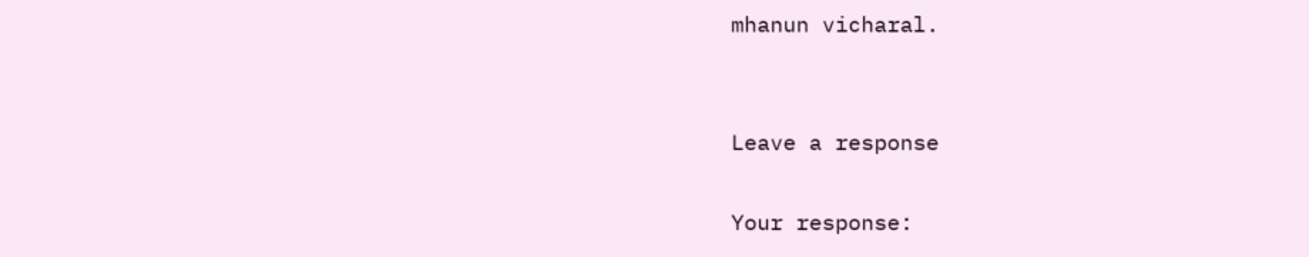mhanun vicharal.


Leave a response

Your response: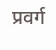प्रवर्ग